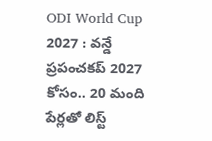ODI World Cup 2027 : వ‌న్డే ప్ర‌పంచ‌క‌ప్ 2027 కోసం.. 20 మంది పేర్ల‌తో లిస్ట్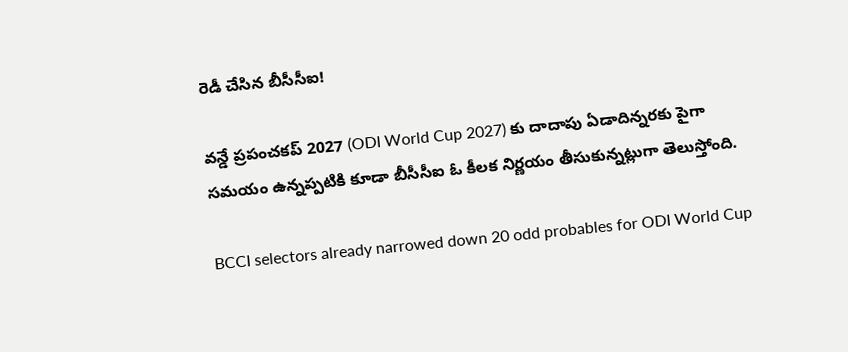రెడీ చేసిన బీసీసీఐ!

వ‌న్డే ప్ర‌పంచ‌క‌ప్ 2027 (ODI World Cup 2027) కు దాదాపు ఏడాదిన్న‌ర‌కు పైగా స‌మ‌యం ఉన్న‌ప్ప‌టికి కూడా బీసీసీఐ ఓ కీల‌క నిర్ణ‌యం తీసుకున్న‌ట్లుగా తెలుస్తోంది.

BCCI selectors already narrowed down 20 odd probables for ODI World Cup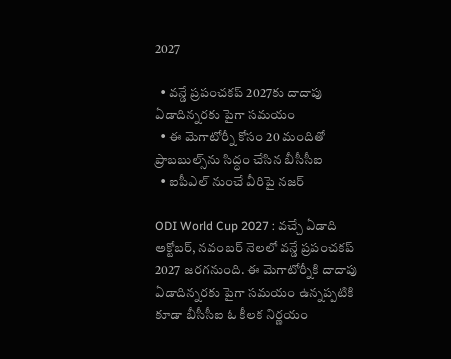2027

  • వ‌న్డే ప్ర‌పంచ‌క‌ప్ 2027కు దాదాపు ఏడాదిన్న‌ర‌కు పైగా స‌మ‌యం
  • ఈ మెగాటోర్నీ కోసం 20 మందితో ప్రాబ‌బుల్స్‌ను సిద్ధం చేసిన బీసీసీఐ
  • ఐపీఎల్ నుంచే వీరిపై న‌జ‌ర్‌

ODI World Cup 2027 : వ‌చ్చే ఏడాది అక్టోబ‌ర్, న‌వంబ‌ర్ నెల‌లో వ‌న్డే ప్ర‌పంచ‌క‌ప్ 2027 జ‌ర‌గ‌నుంది. ఈ మెగాటోర్నీకి దాదాపు ఏడాదిన్న‌ర‌కు పైగా స‌మ‌యం ఉన్న‌ప్ప‌టికి కూడా బీసీసీఐ ఓ కీల‌క నిర్ణ‌యం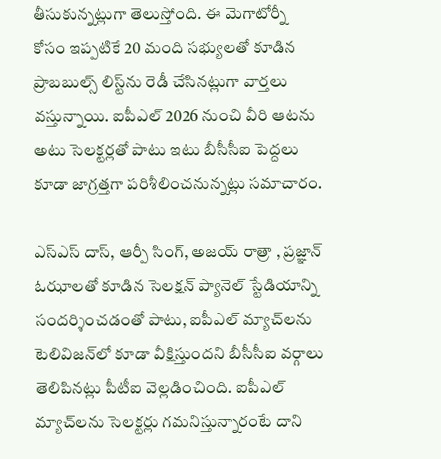తీసుకున్న‌ట్లుగా తెలుస్తోంది. ఈ మెగాటోర్నీ కోసం ఇప్ప‌టికే 20 మంది స‌భ్యుల‌తో కూడిన ప్రాబ‌బుల్స్ లిస్ట్‌ను రెడీ చేసిన‌ట్లుగా వార్త‌లు వ‌స్తున్నాయి. ఐపీఎల్ 2026 నుంచి వీరి ఆట‌ను అటు సెల‌క్ట‌ర్ల‌తో పాటు ఇటు బీసీసీఐ పెద్ద‌లు కూడా జాగ్ర‌త్త‌గా ప‌రిశీలించ‌నున్న‌ట్లు స‌మాచారం.

ఎస్ఎస్ దాస్, ఆర్పీ సింగ్, అజయ్ రాత్రా , ప్రజ్ఞాన్ ఓఝాలతో కూడిన సెలక్షన్ ప్యానెల్ స్టేడియాన్ని సందర్శించడంతో పాటు, ఐపీఎల్ మ్యాచ్‌లను టెలివిజన్‌లో కూడా వీక్షిస్తుందని బీసీసీఐ వర్గాలు తెలిపిన‌ట్లు పీటీఐ వెల్ల‌డించింది. ఐపీఎల్ మ్యాచ్‌ల‌ను సెల‌క్ట‌ర్లు గ‌మ‌నిస్తున్నారంటే దాని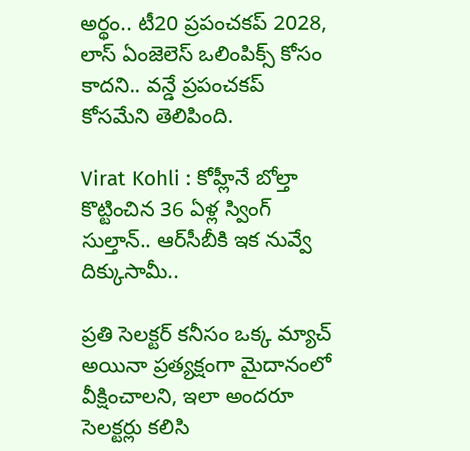అర్థం.. టీ20 ప్ర‌పంచ‌క‌ప్ 2028, లాస్ ఏంజెలెస్ ఒలింపిక్స్ కోసం కాదని.. వ‌న్డే ప్ర‌పంచ‌క‌ప్ కోస‌మేని తెలిపింది.

Virat Kohli : కోహ్లీనే బోల్తా కొట్టించిన 36 ఏళ్ల స్వింగ్ సుల్తాన్‌.. ఆర్‌సీబీకి ఇక నువ్వే దిక్కుసామీ..

ప్ర‌తి సెల‌క్ట‌ర్ క‌నీసం ఒక్క మ్యాచ్ అయినా ప్ర‌త్య‌క్షంగా మైదానంలో వీక్షించాల‌ని, ఇలా అంద‌రూ సెల‌క్ట‌ర్లు క‌లిసి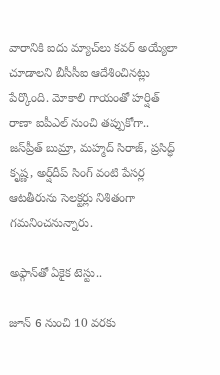వారానికి ఐదు మ్యాచ్‌లు క‌వ‌ర్ అయ్యేలా చూడాల‌ని బీసీసీఐ ఆదేశించిన‌ట్లు పేర్కొంది. మోకాలి గాయంతో హ‌ర్షిత్ రాణా ఐపీఎల్ నుంచి త‌ప్పుకోగా.. జ‌స్‌ప్రీత్ బుమ్రా, మ‌హ్మ‌ద్ సిరాజ్‌, ప్ర‌సిద్ధ్ కృష్ణ‌, అర్ష్‌దీప్ సింగ్ వంటి పేస‌ర్ల ఆట‌తీరును సెల‌క్ట‌ర్లు నిశితంగా గ‌మ‌నించ‌నున్నారు.

అఫ్గాన్‌తో ఏకైక టెస్టు..

జూన్ 6 నుంచి 10 వ‌ర‌కు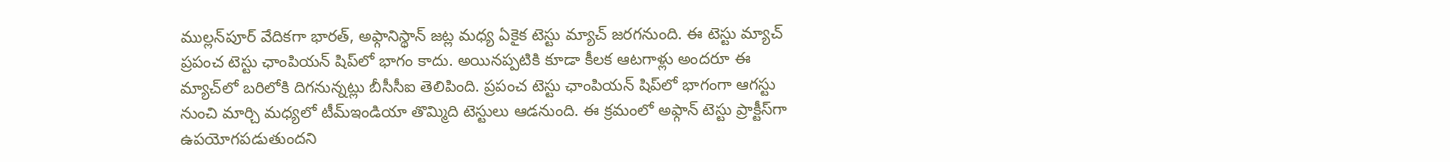ముల్లన్‌పూర్ వేదిక‌గా భార‌త్‌, అఫ్గానిస్థాన్ జ‌ట్ల మ‌ధ్య ఏకైక టెస్టు మ్యాచ్ జ‌ర‌గ‌నుంది. ఈ టెస్టు మ్యాచ్ ప్ర‌పంచ టెస్టు ఛాంపియ‌న్ షిప్‌లో భాగం కాదు. అయిన‌ప్ప‌టికి కూడా కీల‌క ఆట‌గాళ్లు అంద‌రూ ఈ మ్యాచ్‌లో బ‌రిలోకి దిగ‌నున్న‌ట్లు బీసీసీఐ తెలిపింది. ప్ర‌పంచ టెస్టు ఛాంపియ‌న్ షిప్‌లో భాగంగా ఆగ‌స్టు నుంచి మార్చి మ‌ధ్య‌లో టీమ్ఇండియా తొమ్మిది టెస్టులు ఆడ‌నుంది. ఈ క్ర‌మంలో అఫ్గాన్ టెస్టు ప్రాక్టీస్‌గా ఉప‌యోగ‌ప‌డుతుంద‌ని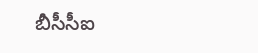బీసీసీఐ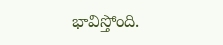భావిస్తోంది.